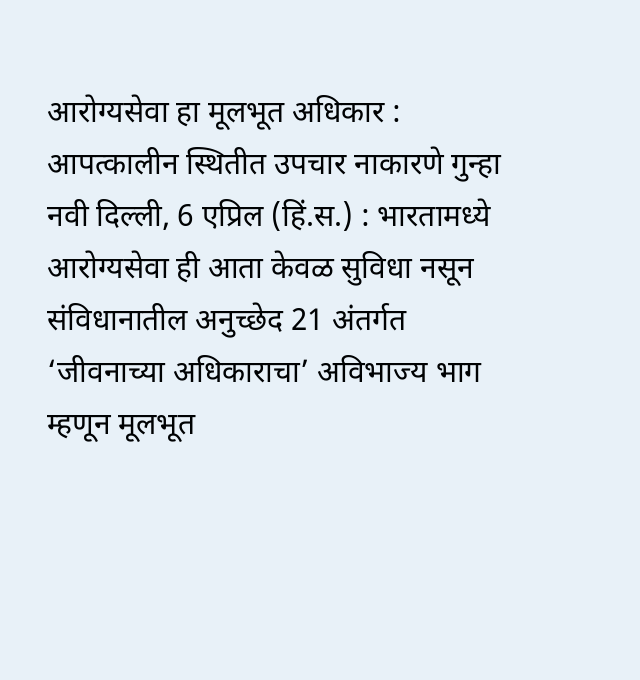आरोग्यसेवा हा मूलभूत अधिकार : आपत्कालीन स्थितीत उपचार नाकारणे गुन्हा
नवी दिल्ली, 6 एप्रिल (हिं.स.) : भारतामध्ये आरोग्यसेवा ही आता केवळ सुविधा नसून संविधानातील अनुच्छेद 21 अंतर्गत ‘जीवनाच्या अधिकाराचा’ अविभाज्य भाग म्हणून मूलभूत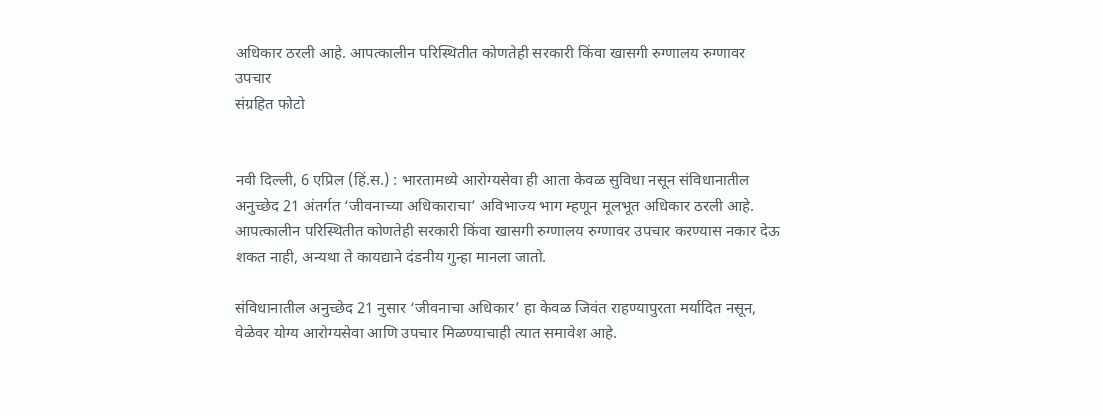अधिकार ठरली आहे. आपत्कालीन परिस्थितीत कोणतेही सरकारी किंवा खासगी रुग्णालय रुग्णावर उपचार
संग्रहित फोटो


नवी दिल्ली, 6 एप्रिल (हिं.स.) : भारतामध्ये आरोग्यसेवा ही आता केवळ सुविधा नसून संविधानातील अनुच्छेद 21 अंतर्गत ‘जीवनाच्या अधिकाराचा’ अविभाज्य भाग म्हणून मूलभूत अधिकार ठरली आहे. आपत्कालीन परिस्थितीत कोणतेही सरकारी किंवा खासगी रुग्णालय रुग्णावर उपचार करण्यास नकार देऊ शकत नाही, अन्यथा ते कायद्याने दंडनीय गुन्हा मानला जातो.

संविधानातील अनुच्छेद 21 नुसार ‘जीवनाचा अधिकार’ हा केवळ जिवंत राहण्यापुरता मर्यादित नसून, वेळेवर योग्य आरोग्यसेवा आणि उपचार मिळण्याचाही त्यात समावेश आहे.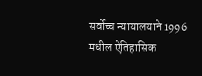सर्वोच्च न्यायालयाने 1996 मधील ऐतिहासिक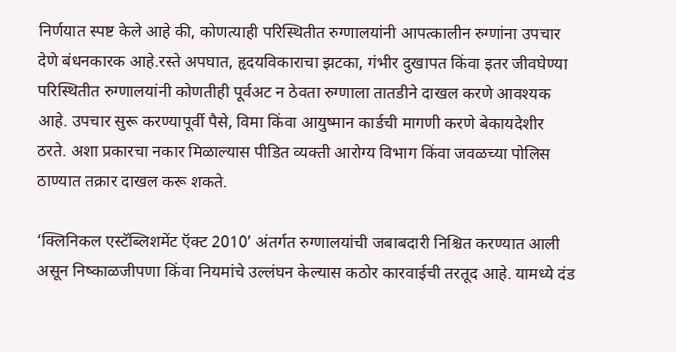निर्णयात स्पष्ट केले आहे की, कोणत्याही परिस्थितीत रुग्णालयांनी आपत्कालीन रुग्णांना उपचार देणे बंधनकारक आहे.रस्ते अपघात, हृदयविकाराचा झटका, गंभीर दुखापत किंवा इतर जीवघेण्या परिस्थितीत रुग्णालयांनी कोणतीही पूर्वअट न ठेवता रुग्णाला तातडीने दाखल करणे आवश्यक आहे. उपचार सुरू करण्यापूर्वी पैसे, विमा किंवा आयुष्मान कार्डची मागणी करणे बेकायदेशीर ठरते. अशा प्रकारचा नकार मिळाल्यास पीडित व्यक्ती आरोग्य विभाग किंवा जवळच्या पोलिस ठाण्यात तक्रार दाखल करू शकते.

‘क्लिनिकल एस्टॅब्लिशमेंट ऍक्ट 2010’ अंतर्गत रुग्णालयांची जबाबदारी निश्चित करण्यात आली असून निष्काळजीपणा किंवा नियमांचे उल्लंघन केल्यास कठोर कारवाईची तरतूद आहे. यामध्ये दंड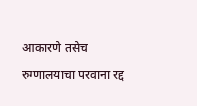आकारणे तसेच रुग्णालयाचा परवाना रद्द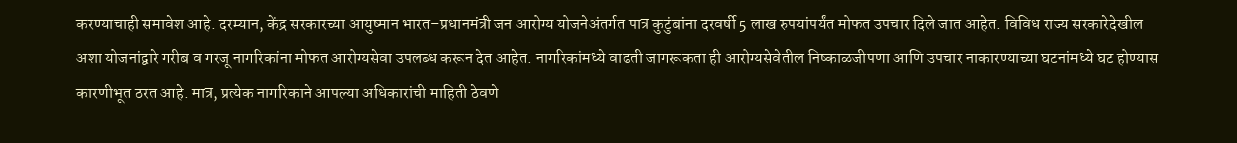करण्याचाही समावेश आहे. दरम्यान, केंद्र सरकारच्या आयुष्मान भारत–प्रधानमंत्री जन आरोग्य योजनेअंतर्गत पात्र कुटुंबांना दरवर्षी 5 लाख रुपयांपर्यंत मोफत उपचार दिले जात आहेत. विविध राज्य सरकारेदेखील अशा योजनांद्वारे गरीब व गरजू नागरिकांना मोफत आरोग्यसेवा उपलब्ध करून देत आहेत. नागरिकांमध्ये वाढती जागरूकता ही आरोग्यसेवेतील निष्काळजीपणा आणि उपचार नाकारण्याच्या घटनांमध्ये घट होण्यास कारणीभूत ठरत आहे. मात्र, प्रत्येक नागरिकाने आपल्या अधिकारांची माहिती ठेवणे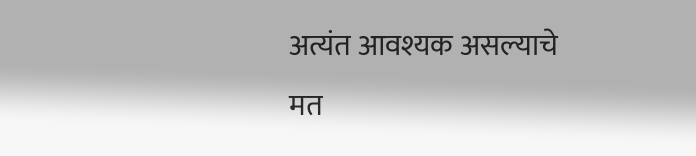अत्यंत आवश्यक असल्याचे मत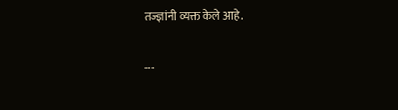तज्ज्ञांनी व्यक्त केले आहे.

---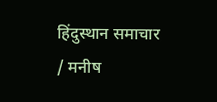हिंदुस्थान समाचार / मनीष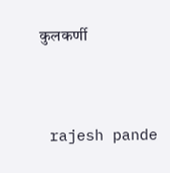कुलकर्णी


 rajesh pande